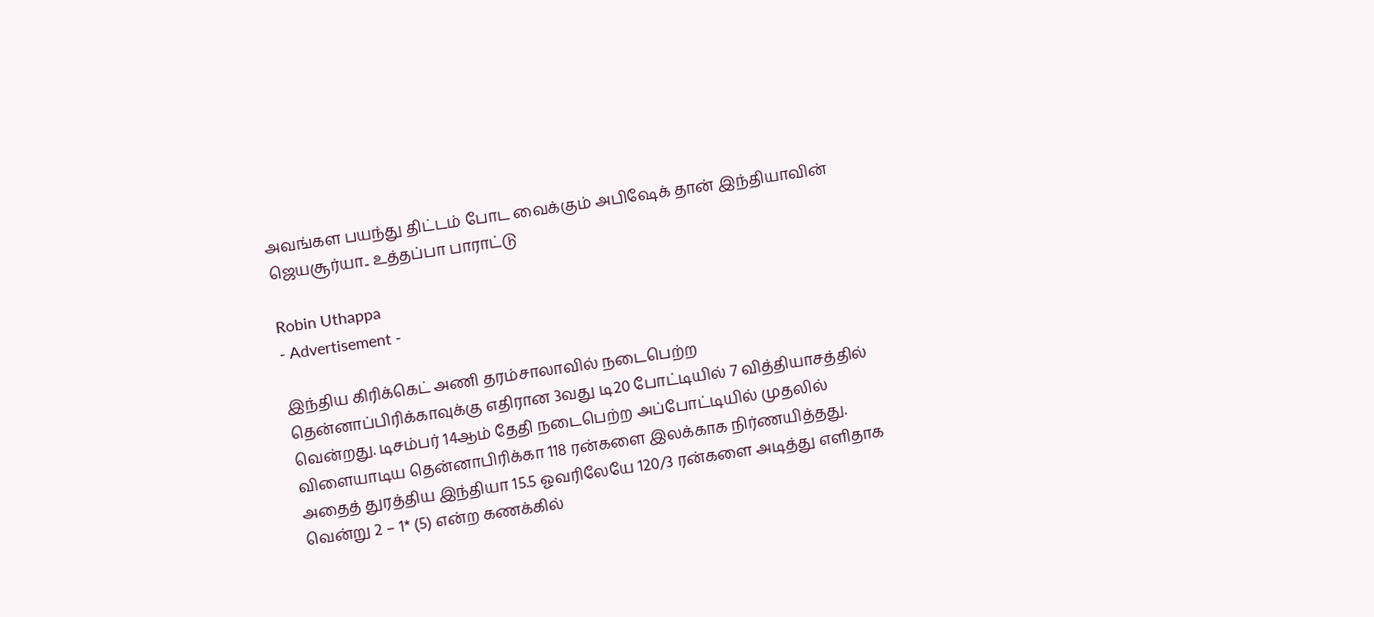அவங்கள பயந்து திட்டம் போட வைக்கும் அபிஷேக் தான் இந்தியாவின் ஜெயசூர்யா.. உத்தப்பா பாராட்டு

Robin Uthappa
- Advertisement -

இந்திய கிரிக்கெட் அணி தரம்சாலாவில் நடைபெற்ற தென்னாப்பிரிக்காவுக்கு எதிரான 3வது டி20 போட்டியில் 7 வித்தியாசத்தில் வென்றது. டிசம்பர் 14ஆம் தேதி நடைபெற்ற அப்போட்டியில் முதலில் விளையாடிய தென்னாபிரிக்கா 118 ரன்களை இலக்காக நிர்ணயித்தது. அதைத் துரத்திய இந்தியா 15.5 ஓவரிலேயே 120/3 ரன்களை அடித்து எளிதாக வென்று 2 – 1* (5) என்ற கணக்கில்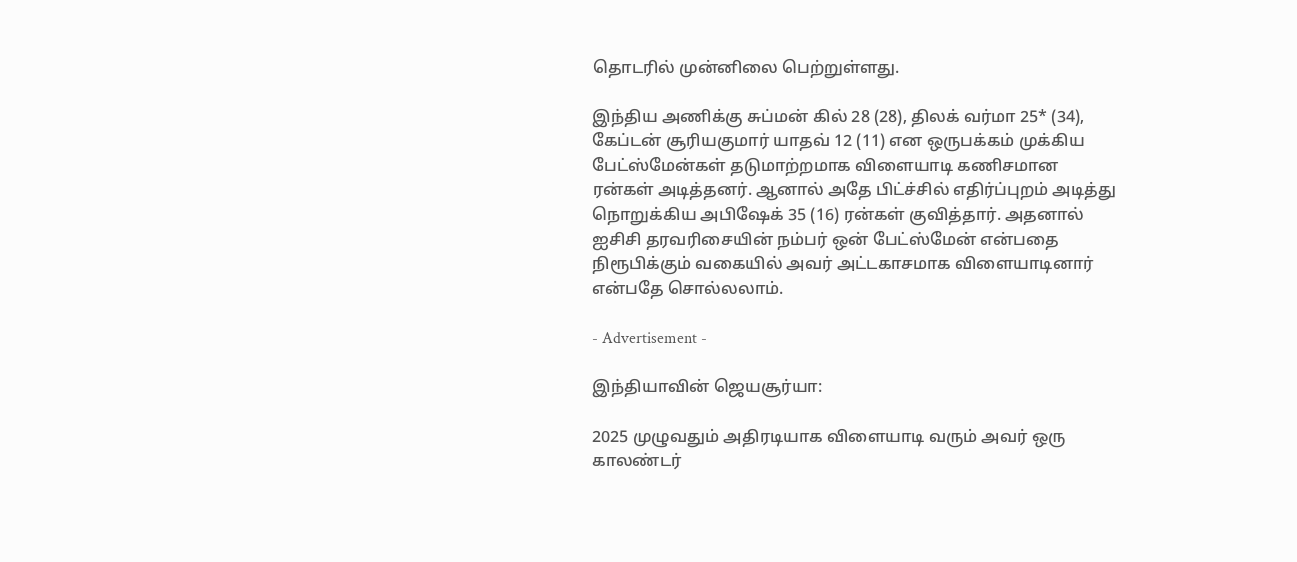தொடரில் முன்னிலை பெற்றுள்ளது.

இந்திய அணிக்கு சுப்மன் கில் 28 (28), திலக் வர்மா 25* (34), கேப்டன் சூரியகுமார் யாதவ் 12 (11) என ஒருபக்கம் முக்கிய பேட்ஸ்மேன்கள் தடுமாற்றமாக விளையாடி கணிசமான ரன்கள் அடித்தனர். ஆனால் அதே பிட்ச்சில் எதிர்ப்புறம் அடித்து நொறுக்கிய அபிஷேக் 35 (16) ரன்கள் குவித்தார். அதனால் ஐசிசி தரவரிசையின் நம்பர் ஒன் பேட்ஸ்மேன் என்பதை நிரூபிக்கும் வகையில் அவர் அட்டகாசமாக விளையாடினார் என்பதே சொல்லலாம்.

- Advertisement -

இந்தியாவின் ஜெயசூர்யா:

2025 முழுவதும் அதிரடியாக விளையாடி வரும் அவர் ஒரு காலண்டர்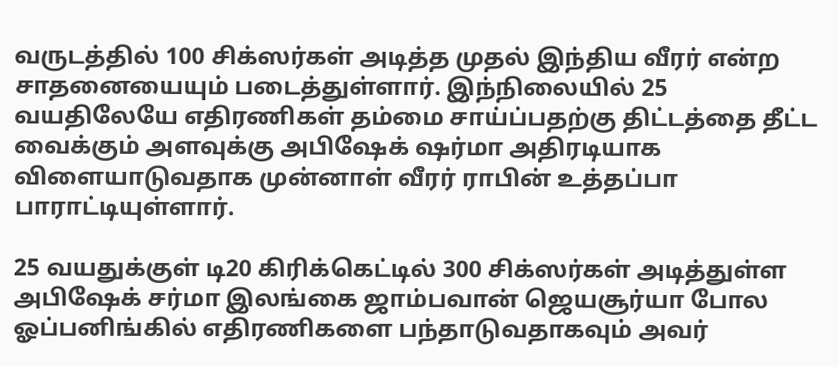வருடத்தில் 100 சிக்ஸர்கள் அடித்த முதல் இந்திய வீரர் என்ற சாதனையையும் படைத்துள்ளார். இந்நிலையில் 25 வயதிலேயே எதிரணிகள் தம்மை சாய்ப்பதற்கு திட்டத்தை தீட்ட வைக்கும் அளவுக்கு அபிஷேக் ஷர்மா அதிரடியாக விளையாடுவதாக முன்னாள் வீரர் ராபின் உத்தப்பா பாராட்டியுள்ளார்.

25 வயதுக்குள் டி20 கிரிக்கெட்டில் 300 சிக்ஸர்கள் அடித்துள்ள அபிஷேக் சர்மா இலங்கை ஜாம்பவான் ஜெயசூர்யா போல ஓப்பனிங்கில் எதிரணிகளை பந்தாடுவதாகவும் அவர்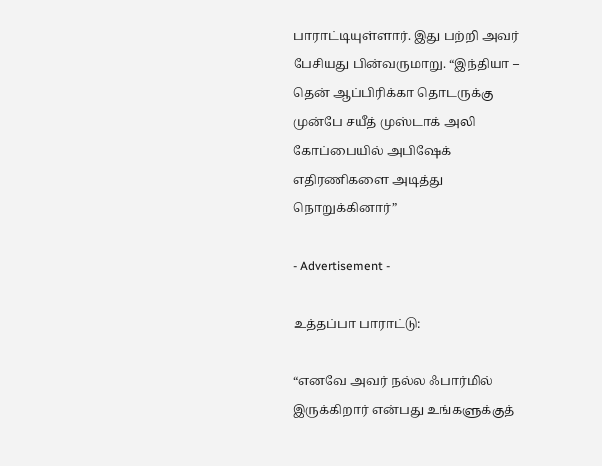பாராட்டியுள்ளார். இது பற்றி அவர் பேசியது பின்வருமாறு. “இந்தியா – தென் ஆப்பிரிக்கா தொடருக்கு முன்பே சயீத் முஸ்டாக் அலி கோப்பையில் அபிஷேக் எதிரணிகளை அடித்து நொறுக்கினார்”

- Advertisement -

உத்தப்பா பாராட்டு:

“எனவே அவர் நல்ல ஃபார்மில் இருக்கிறார் என்பது உங்களுக்குத்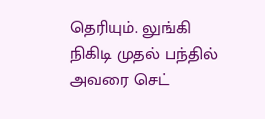தெரியும். லுங்கி நிகிடி முதல் பந்தில் அவரை செட்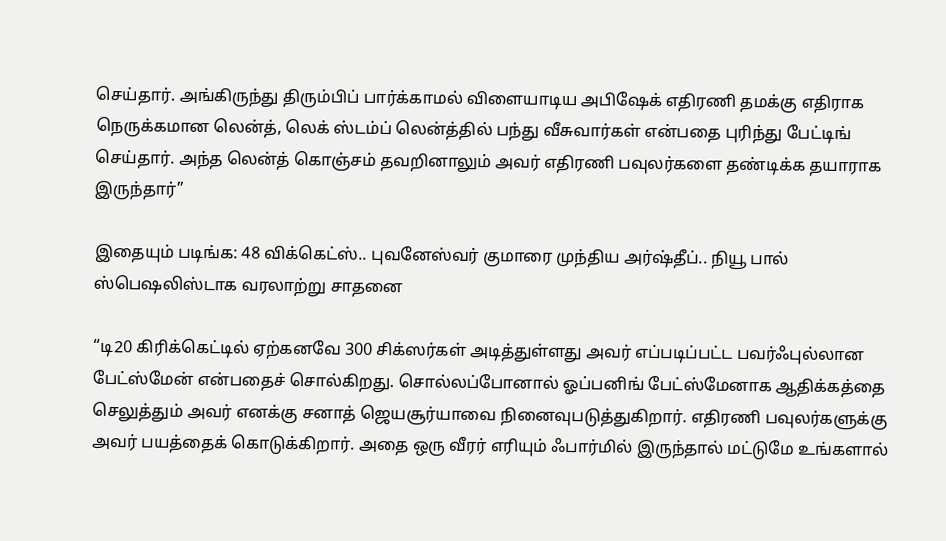செய்தார். அங்கிருந்து திரும்பிப் பார்க்காமல் விளையாடிய அபிஷேக் எதிரணி தமக்கு எதிராக நெருக்கமான லென்த், லெக் ஸ்டம்ப் லென்த்தில் பந்து வீசுவார்கள் என்பதை புரிந்து பேட்டிங் செய்தார். அந்த லென்த் கொஞ்சம் தவறினாலும் அவர் எதிரணி பவுலர்களை தண்டிக்க தயாராக இருந்தார்”

இதையும் படிங்க: 48 விக்கெட்ஸ்.. புவனேஸ்வர் குமாரை முந்திய அர்ஷ்தீப்.. நியூ பால் ஸ்பெஷலிஸ்டாக வரலாற்று சாதனை

“டி20 கிரிக்கெட்டில் ஏற்கனவே 300 சிக்ஸர்கள் அடித்துள்ளது அவர் எப்படிப்பட்ட பவர்ஃபுல்லான பேட்ஸ்மேன் என்பதைச் சொல்கிறது. சொல்லப்போனால் ஓப்பனிங் பேட்ஸ்மேனாக ஆதிக்கத்தை செலுத்தும் அவர் எனக்கு சனாத் ஜெயசூர்யாவை நினைவுபடுத்துகிறார். எதிரணி பவுலர்களுக்கு அவர் பயத்தைக் கொடுக்கிறார். அதை ஒரு வீரர் எரியும் ஃபார்மில் இருந்தால் மட்டுமே உங்களால்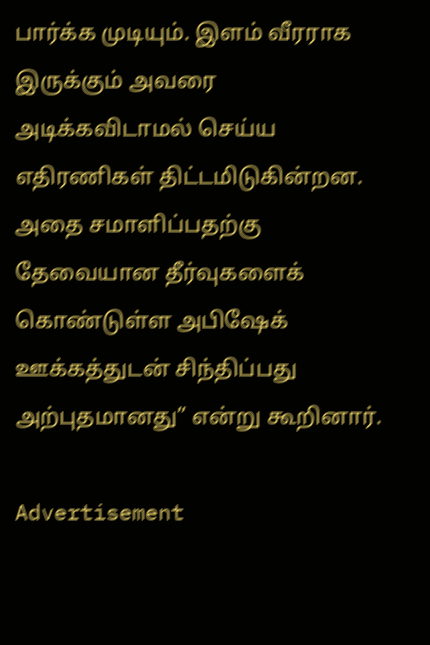பார்க்க முடியும். இளம் வீரராக இருக்கும் அவரை அடிக்கவிடாமல் செய்ய எதிரணிகள் திட்டமிடுகின்றன. அதை சமாளிப்பதற்கு தேவையான தீர்வுகளைக் கொண்டுள்ள அபிஷேக் ஊக்கத்துடன் சிந்திப்பது அற்புதமானது” என்று கூறினார்.

Advertisement